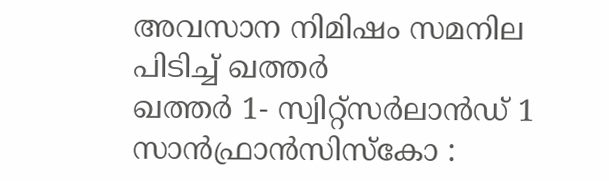അവസാന നിമിഷം സമനില പിടിച്ച് ഖത്തർ
ഖത്തർ 1- സ്വിറ്റ്സർലാൻഡ് 1
സാൻഫ്രാൻസിസ്കോ :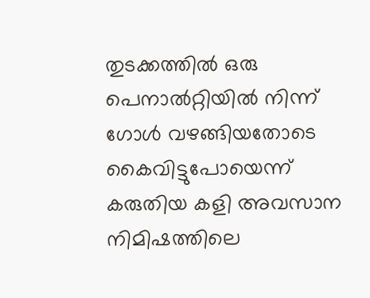തുടക്കത്തിൽ ഒരു പെനാൽറ്റിയിൽ നിന്ന് ഗോൾ വഴങ്ങിയതോടെ കൈവിട്ടുപോയെന്ന് കരുതിയ കളി അവസാന നിമിഷത്തിലെ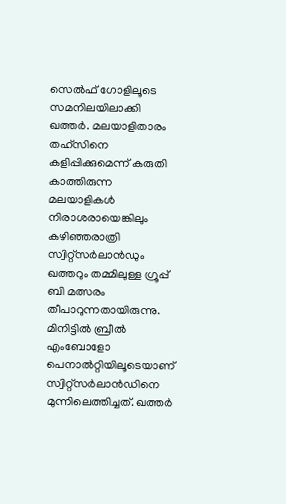സെൽഫ് ഗോളിലൂടെ സമനിലയിലാക്കി ഖത്തർ. മലയാളിതാരം തഹ്സിനെ കളിപ്പിക്കുമെന്ന് കരുതി കാത്തിരുന്ന മലയാളികൾ നിരാശരായെങ്കിലും കഴിഞ്ഞരാത്രി സ്വിറ്റ്സർലാൻഡും ഖത്തറും തമ്മിലുള്ള ഗ്രൂപ്പ് ബി മത്സരം തീപാറുന്നതായിരുന്നു.
മിനിട്ടിൽ ബ്രീൽ എംബോളോ പെനാൽറ്റിയിലൂടെയാണ് സ്വിറ്റ്സർലാൻഡിനെ മുന്നിലെത്തിച്ചത്. ഖത്തർ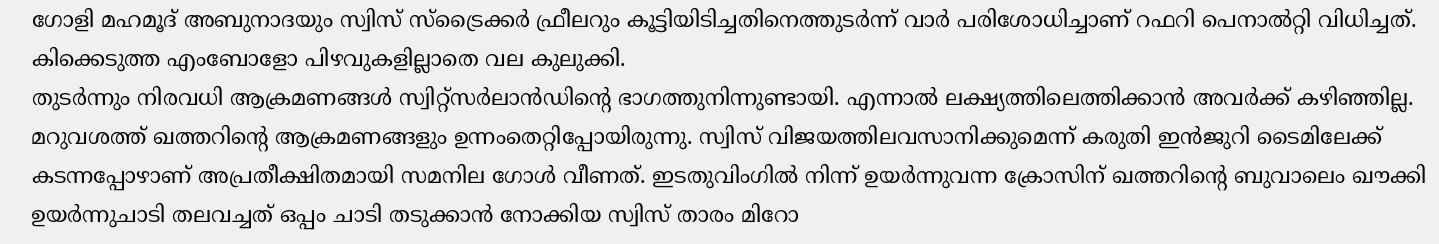ഗോളി മഹമൂദ് അബുനാദയും സ്വിസ് സ്ട്രൈക്കർ ഫ്രീലറും കൂട്ടിയിടിച്ചതിനെത്തുടർന്ന് വാർ പരിശോധിച്ചാണ് റഫറി പെനാൽറ്റി വിധിച്ചത്. കിക്കെടുത്ത എംബോളോ പിഴവുകളില്ലാതെ വല കുലുക്കി.
തുടർന്നും നിരവധി ആക്രമണങ്ങൾ സ്വിറ്റ്സർലാൻഡിന്റെ ഭാഗത്തുനിന്നുണ്ടായി. എന്നാൽ ലക്ഷ്യത്തിലെത്തിക്കാൻ അവർക്ക് കഴിഞ്ഞില്ല. മറുവശത്ത് ഖത്തറിന്റെ ആക്രമണങ്ങളും ഉന്നംതെറ്റിപ്പോയിരുന്നു. സ്വിസ് വിജയത്തിലവസാനിക്കുമെന്ന് കരുതി ഇൻജുറി ടൈമിലേക്ക് കടന്നപ്പോഴാണ് അപ്രതീക്ഷിതമായി സമനില ഗോൾ വീണത്. ഇടതുവിംഗിൽ നിന്ന് ഉയർന്നുവന്ന ക്രോസിന് ഖത്തറിന്റെ ബുവാലെം ഖൗക്കി ഉയർന്നുചാടി തലവച്ചത് ഒപ്പം ചാടി തടുക്കാൻ നോക്കിയ സ്വിസ് താരം മിറോ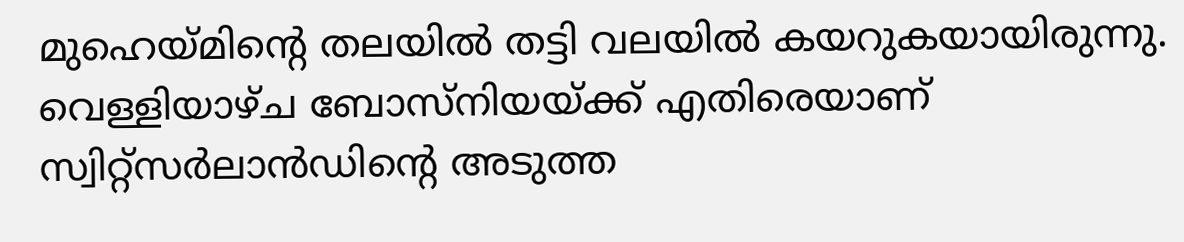മുഹെയ്മിന്റെ തലയിൽ തട്ടി വലയിൽ കയറുകയായിരുന്നു.
വെള്ളിയാഴ്ച ബോസ്നിയയ്ക്ക് എതിരെയാണ് സ്വിറ്റ്സർലാൻഡിന്റെ അടുത്ത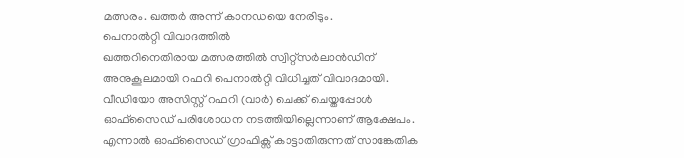മത്സരം. ഖത്തർ അന്ന് കാനഡയെ നേരിടും.
പെനാൽറ്റി വിവാദത്തിൽ
ഖത്തറിനെതിരായ മത്സരത്തിൽ സ്വിറ്റ്സർലാൻഡിന് അനുകൂലമായി റഫറി പെനാൽറ്റി വിധിച്ചത് വിവാദമായി. വീഡിയോ അസിസ്റ്റ് റഫറി (വാർ) ചെക്ക് ചെയ്തപ്പോൾ ഓഫ്സൈഡ് പരിശോധന നടത്തിയില്ലെന്നാണ് ആക്ഷേപം. എന്നാൽ ഓഫ്സൈഡ് ഗ്രാഫിക്സ് കാട്ടാതിരുന്നത് സാങ്കേതിക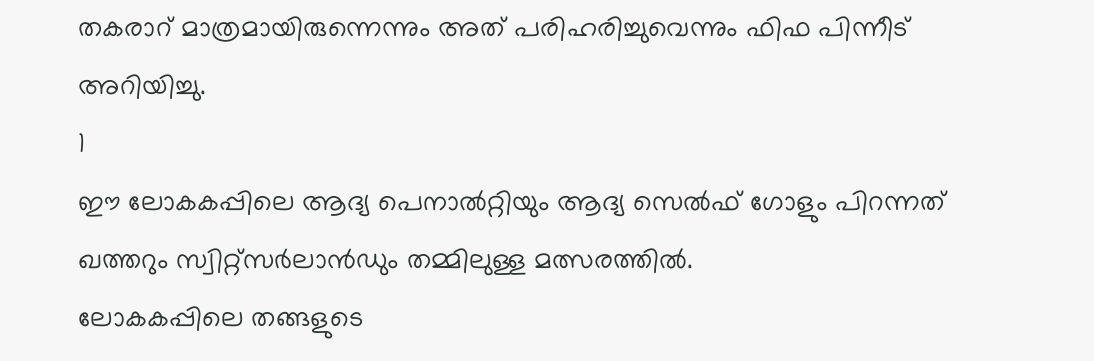തകരാറ് മാത്രമായിരുന്നെന്നും അത് പരിഹരിച്ചുവെന്നും ഫിഫ പിന്നീട് അറിയിച്ചു.
1
ഈ ലോകകപ്പിലെ ആദ്യ പെനാൽറ്റിയും ആദ്യ സെൽഫ് ഗോളും പിറന്നത് ഖത്തറും സ്വിറ്റ്സർലാൻഡും തമ്മിലുള്ള മത്സരത്തിൽ.
ലോകകപ്പിലെ തങ്ങളുടെ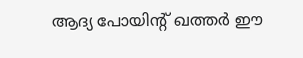ആദ്യ പോയിന്റ് ഖത്തർ ഈ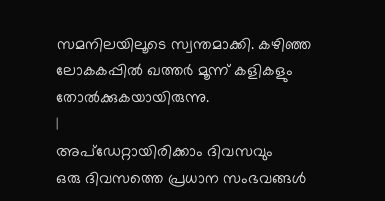സമനിലയിലൂടെ സ്വന്തമാക്കി. കഴിഞ്ഞ ലോകകപ്പിൽ ഖത്തർ മൂന്ന് കളികളും തോൽക്കുകയായിരുന്നു.
|
അപ്ഡേറ്റായിരിക്കാം ദിവസവും
ഒരു ദിവസത്തെ പ്രധാന സംഭവങ്ങൾ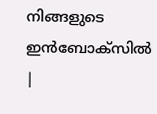നിങ്ങളുടെ ഇൻബോക്സിൽ |